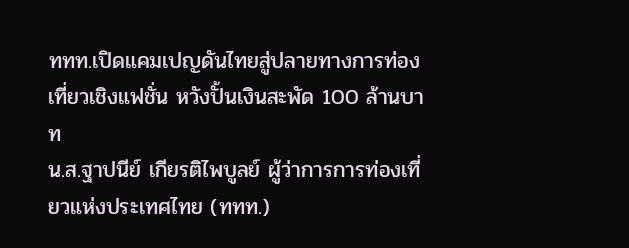ททท.เปิดแคมเปญดันไทยสู่ปลายทางการท่องเที่ยวเชิงแฟชั่น หวังปั้นเงินสะพัด 100 ล้านบาท
น.ส.ฐาปนีย์ เกียรติไพบูลย์ ผู้ว่าการการท่องเที่ยวแห่งประเทศไทย (ททท.)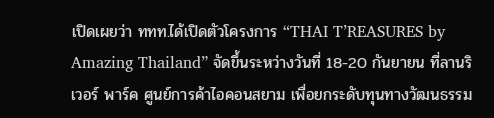เปิดเผยว่า ททท.ได้เปิดตัวโครงการ “THAI T’REASURES by Amazing Thailand” จัดขึ้นระหว่างวันที่ 18-20 กันยายน ที่ลานริเวอร์ พาร์ค ศูนย์การค้าไอคอนสยาม เพื่อยกระดับทุนทางวัฒนธรรม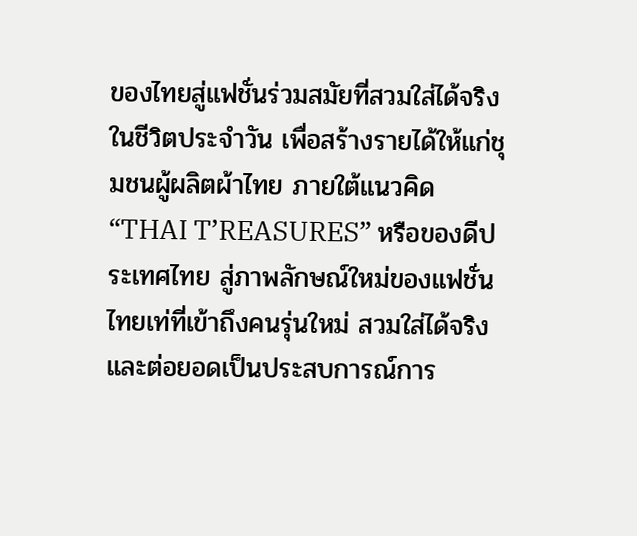ของไทยสู่แฟชั่นร่วมสมัยที่สวมใส่ได้จริงในชีวิตประจำวัน เพื่อสร้างรายได้ให้แก่ชุมชนผู้ผลิตผ้าไทย ภายใต้แนวคิด “THAI T’REASURES” หรือของดีประเทศไทย สู่ภาพลักษณ์ใหม่ของแฟชั่นไทยเท่ที่เข้าถึงคนรุ่นใหม่ สวมใส่ได้จริง และต่อยอดเป็นประสบการณ์การ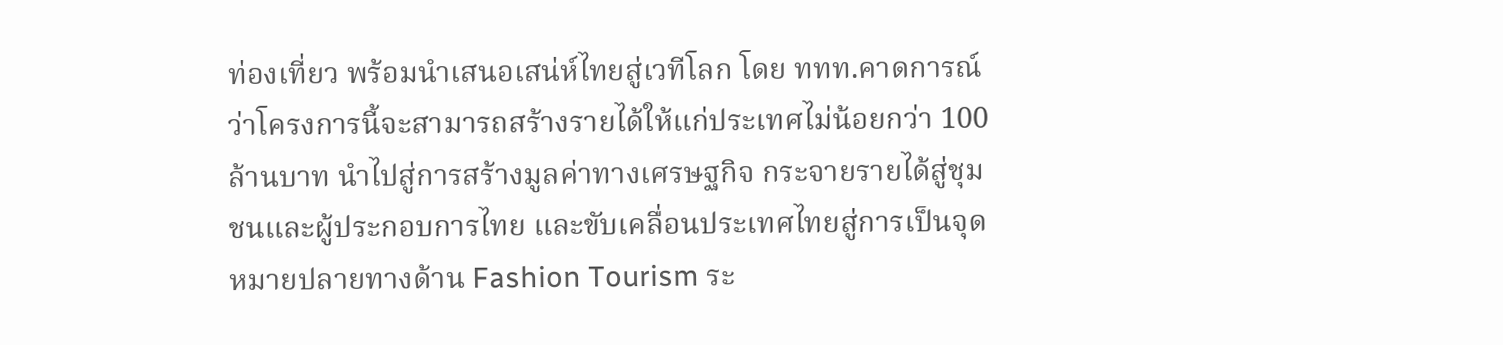ท่องเที่ยว พร้อมนำเสนอเสน่ห์ไทยสู่เวทีโลก โดย ททท.คาดการณ์ว่าโครงการนี้จะสามารถสร้างรายได้ให้แก่ประเทศไม่น้อยกว่า 100 ล้านบาท นำไปสู่การสร้างมูลค่าทางเศรษฐกิจ กระจายรายได้สู่ชุมชนและผู้ประกอบการไทย และขับเคลื่อนประเทศไทยสู่การเป็นจุดหมายปลายทางด้าน Fashion Tourism ระ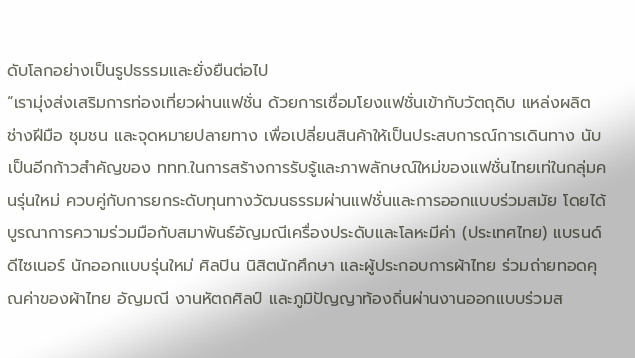ดับโลกอย่างเป็นรูปธรรมและยั่งยืนต่อไป
“เรามุ่งส่งเสริมการท่องเที่ยวผ่านแฟชั่น ด้วยการเชื่อมโยงแฟชั่นเข้ากับวัตถุดิบ แหล่งผลิต ช่างฝีมือ ชุมชน และจุดหมายปลายทาง เพื่อเปลี่ยนสินค้าให้เป็นประสบการณ์การเดินทาง นับเป็นอีกก้าวสำคัญของ ททท.ในการสร้างการรับรู้และภาพลักษณ์ใหม่ของแฟชั่นไทยเท่ในกลุ่มคนรุ่นใหม่ ควบคู่กับการยกระดับทุนทางวัฒนธรรมผ่านแฟชั่นและการออกแบบร่วมสมัย โดยได้บูรณาการความร่วมมือกับสมาพันธ์อัญมณีเครื่องประดับและโลหะมีค่า (ประเทศไทย) แบรนด์ดีไซเนอร์ นักออกแบบรุ่นใหม่ ศิลปิน นิสิตนักศึกษา และผู้ประกอบการผ้าไทย ร่วมถ่ายทอดคุณค่าของผ้าไทย อัญมณี งานหัตถศิลป์ และภูมิปัญญาท้องถิ่นผ่านงานออกแบบร่วมส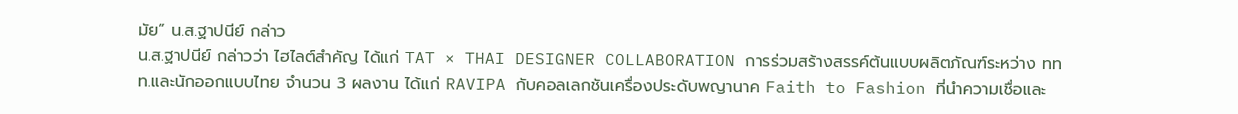มัย” น.ส.ฐาปนีย์ กล่าว
น.ส.ฐาปนีย์ กล่าวว่า ไฮไลต์สำคัญ ได้แก่ TAT × THAI DESIGNER COLLABORATION การร่วมสร้างสรรค์ต้นแบบผลิตภัณฑ์ระหว่าง ททท.และนักออกแบบไทย จำนวน 3 ผลงาน ได้แก่ RAVIPA กับคอลเลกชันเครื่องประดับพญานาค Faith to Fashion ที่นำความเชื่อและ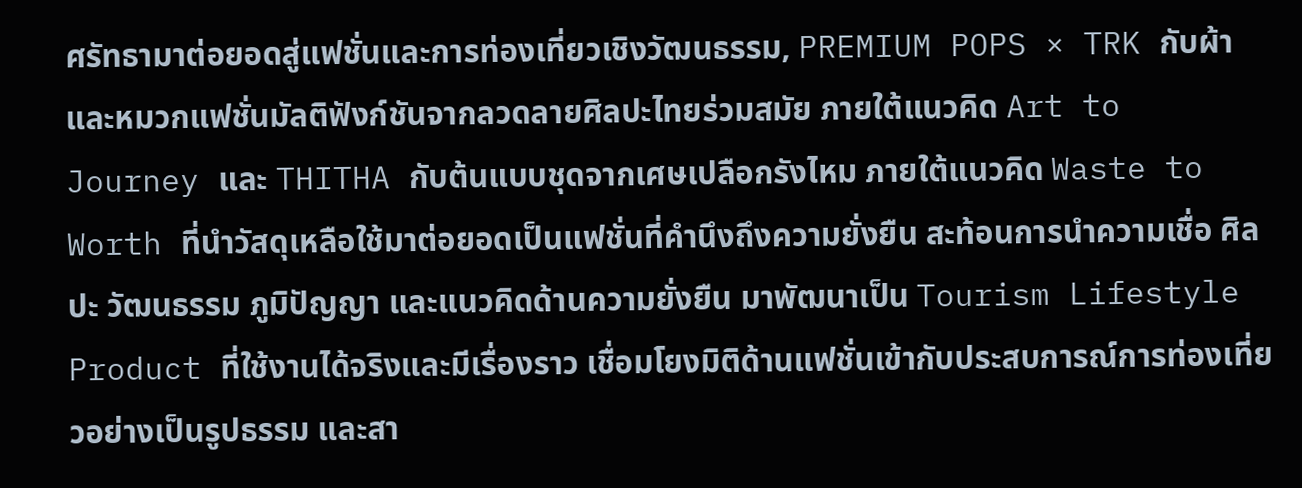ศรัทธามาต่อยอดสู่แฟชั่นและการท่องเที่ยวเชิงวัฒนธรรม, PREMIUM POPS × TRK กับผ้าและหมวกแฟชั่นมัลติฟังก์ชันจากลวดลายศิลปะไทยร่วมสมัย ภายใต้แนวคิด Art to Journey และ THITHA กับต้นแบบชุดจากเศษเปลือกรังไหม ภายใต้แนวคิด Waste to Worth ที่นำวัสดุเหลือใช้มาต่อยอดเป็นแฟชั่นที่คำนึงถึงความยั่งยืน สะท้อนการนำความเชื่อ ศิลปะ วัฒนธรรม ภูมิปัญญา และแนวคิดด้านความยั่งยืน มาพัฒนาเป็น Tourism Lifestyle Product ที่ใช้งานได้จริงและมีเรื่องราว เชื่อมโยงมิติด้านแฟชั่นเข้ากับประสบการณ์การท่องเที่ยวอย่างเป็นรูปธรรม และสา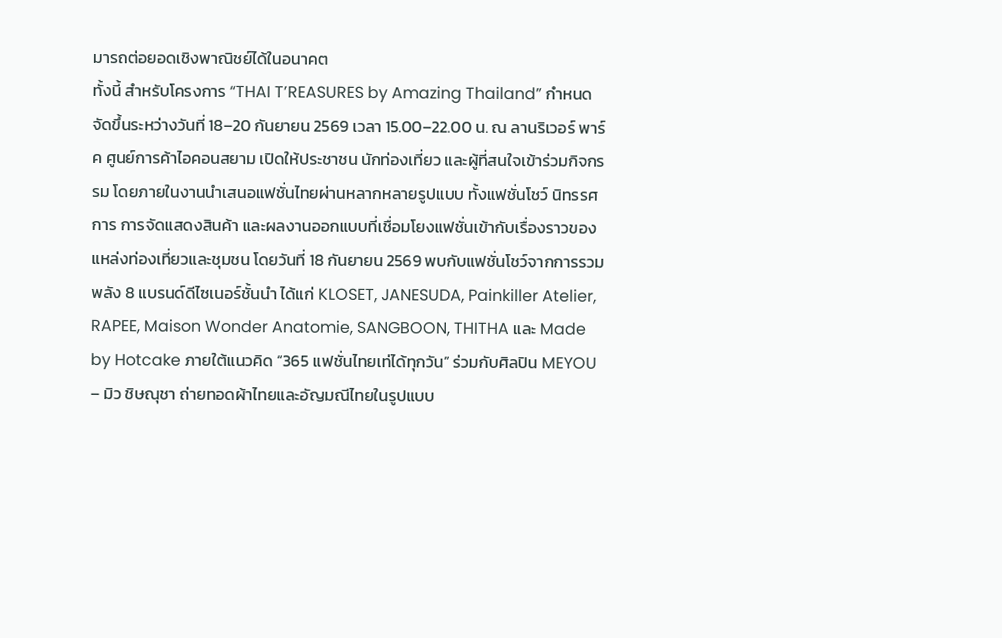มารถต่อยอดเชิงพาณิชย์ได้ในอนาคต
ทั้งนี้ สำหรับโครงการ “THAI T’REASURES by Amazing Thailand” กำหนดจัดขึ้นระหว่างวันที่ 18–20 กันยายน 2569 เวลา 15.00–22.00 น. ณ ลานริเวอร์ พาร์ค ศูนย์การค้าไอคอนสยาม เปิดให้ประชาชน นักท่องเที่ยว และผู้ที่สนใจเข้าร่วมกิจกรรม โดยภายในงานนำเสนอแฟชั่นไทยผ่านหลากหลายรูปแบบ ทั้งแฟชั่นโชว์ นิทรรศการ การจัดแสดงสินค้า และผลงานออกแบบที่เชื่อมโยงแฟชั่นเข้ากับเรื่องราวของแหล่งท่องเที่ยวและชุมชน โดยวันที่ 18 กันยายน 2569 พบกับแฟชั่นโชว์จากการรวมพลัง 8 แบรนด์ดีไซเนอร์ชั้นนำ ได้แก่ KLOSET, JANESUDA, Painkiller Atelier, RAPEE, Maison Wonder Anatomie, SANGBOON, THITHA และ Made by Hotcake ภายใต้แนวคิด “365 แฟชั่นไทยเท่ได้ทุกวัน” ร่วมกับศิลปิน MEYOU – มิว ชิษณุชา ถ่ายทอดผ้าไทยและอัญมณีไทยในรูปแบบ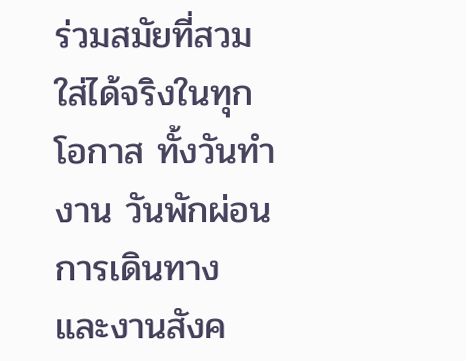ร่วมสมัยที่สวมใส่ได้จริงในทุกโอกาส ทั้งวันทำงาน วันพักผ่อน การเดินทาง และงานสังค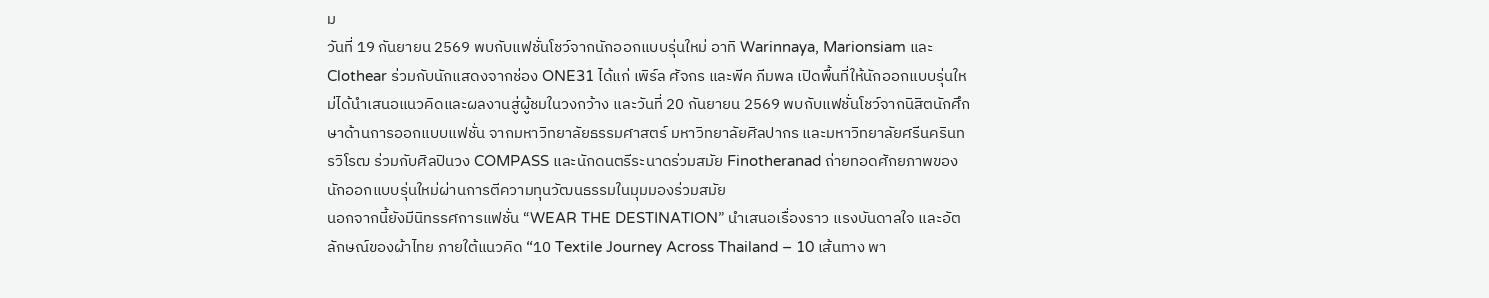ม
วันที่ 19 กันยายน 2569 พบกับแฟชั่นโชว์จากนักออกแบบรุ่นใหม่ อาทิ Warinnaya, Marionsiam และ Clothear ร่วมกับนักแสดงจากช่อง ONE31 ได้แก่ เพิร์ล ศัจกร และพีค ภีมพล เปิดพื้นที่ให้นักออกแบบรุ่นใหม่ได้นำเสนอแนวคิดและผลงานสู่ผู้ชมในวงกว้าง และวันที่ 20 กันยายน 2569 พบกับแฟชั่นโชว์จากนิสิตนักศึกษาด้านการออกแบบแฟชั่น จากมหาวิทยาลัยธรรมศาสตร์ มหาวิทยาลัยศิลปากร และมหาวิทยาลัยศรีนครินทรวิโรฒ ร่วมกับศิลปินวง COMPASS และนักดนตรีระนาดร่วมสมัย Finotheranad ถ่ายทอดศักยภาพของนักออกแบบรุ่นใหม่ผ่านการตีความทุนวัฒนธรรมในมุมมองร่วมสมัย
นอกจากนี้ยังมีนิทรรศการแฟชั่น “WEAR THE DESTINATION” นำเสนอเรื่องราว แรงบันดาลใจ และอัตลักษณ์ของผ้าไทย ภายใต้แนวคิด “10 Textile Journey Across Thailand – 10 เส้นทาง พา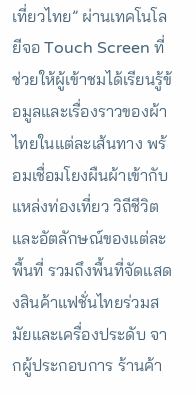เที่ยวไทย” ผ่านเทคโนโลยีจอ Touch Screen ที่ช่วยให้ผู้เข้าชมได้เรียนรู้ข้อมูลและเรื่องราวของผ้าไทยในแต่ละเส้นทาง พร้อมเชื่อมโยงผืนผ้าเข้ากับแหล่งท่องเที่ยว วิถีชีวิต และอัตลักษณ์ของแต่ละพื้นที่ รวมถึงพื้นที่จัดแสดงสินค้าแฟชั่นไทยร่วมสมัยและเครื่องประดับ จากผู้ประกอบการ ร้านค้า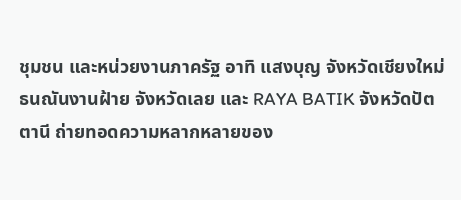ชุมชน และหน่วยงานภาครัฐ อาทิ แสงบุญ จังหวัดเชียงใหม่ ธนณันงานฝ้าย จังหวัดเลย และ RAYA BATIK จังหวัดปัตตานี ถ่ายทอดความหลากหลายของ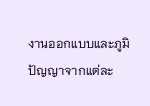งานออกแบบและภูมิปัญญาจากแต่ละ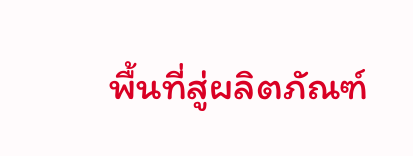พื้นที่สู่ผลิตภัณฑ์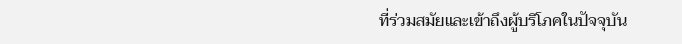ที่ร่วมสมัยและเข้าถึงผู้บริโภคในปัจจุบัน